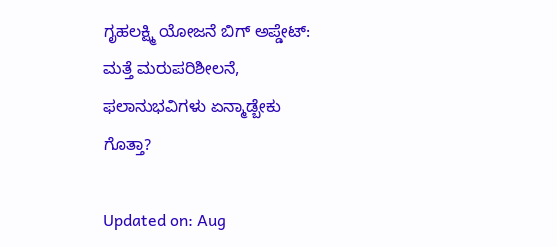ಗೃಹಲಕ್ಷ್ಮಿ ಯೋಜನೆ ಬಿಗ್‌ ಅಪ್ಡೇಟ್: ಮತ್ತೆ ಮರುಪರಿಶೀಲನೆ, ಫಲಾನುಭವಿಗಳು ಏನ್ಮಾಡ್ಬೇಕು ಗೊತ್ತಾ?

Updated on: Aug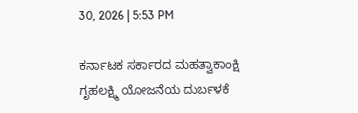30, 2026 | 5:53 PM

ಕರ್ನಾಟಕ ಸರ್ಕಾರದ ಮಹತ್ವಾಕಾಂಕ್ಷಿ ಗೃಹಲಕ್ಷ್ಮಿ ಯೋಜನೆಯ ದುರ್ಬಳಕೆ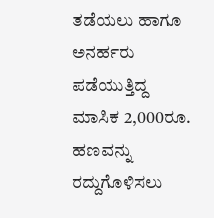ತಡೆಯಲು ಹಾಗೂ ಅನರ್ಹರು ಪಡೆಯುತ್ತಿದ್ದ ಮಾಸಿಕ 2,000ರೂ. ಹಣವನ್ನು ರದ್ದುಗೊಳಿಸಲು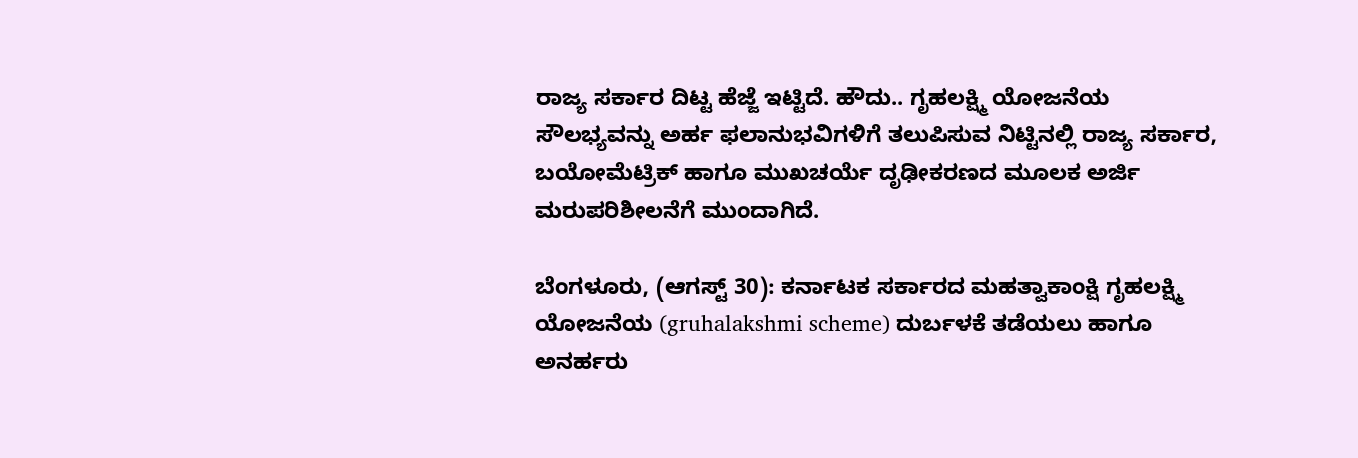ರಾಜ್ಯ ಸರ್ಕಾರ ದಿಟ್ಟ ಹೆಜ್ಜೆ ಇಟ್ಟಿದೆ. ಹೌದು.. ಗೃಹಲಕ್ಷ್ಮಿ ಯೋಜನೆಯ ಸೌಲಭ್ಯವನ್ನು ಅರ್ಹ ಫಲಾನುಭವಿಗಳಿಗೆ ತಲುಪಿಸುವ ನಿಟ್ಟಿನಲ್ಲಿ ರಾಜ್ಯ ಸರ್ಕಾರ, ಬಯೋಮೆಟ್ರಿಕ್ ಹಾಗೂ ಮುಖಚರ್ಯೆ ದೃಢೀಕರಣದ ಮೂಲಕ ಅರ್ಜಿ ಮರುಪರಿಶೀಲನೆಗೆ ಮುಂದಾಗಿದೆ.

ಬೆಂಗಳೂರು, (ಆಗಸ್ಟ್ 30): ಕರ್ನಾಟಕ ಸರ್ಕಾರದ ಮಹತ್ವಾಕಾಂಕ್ಷಿ ಗೃಹಲಕ್ಷ್ಮಿ ಯೋಜನೆಯ (gruhalakshmi scheme) ದುರ್ಬಳಕೆ ತಡೆಯಲು ಹಾಗೂ ಅನರ್ಹರು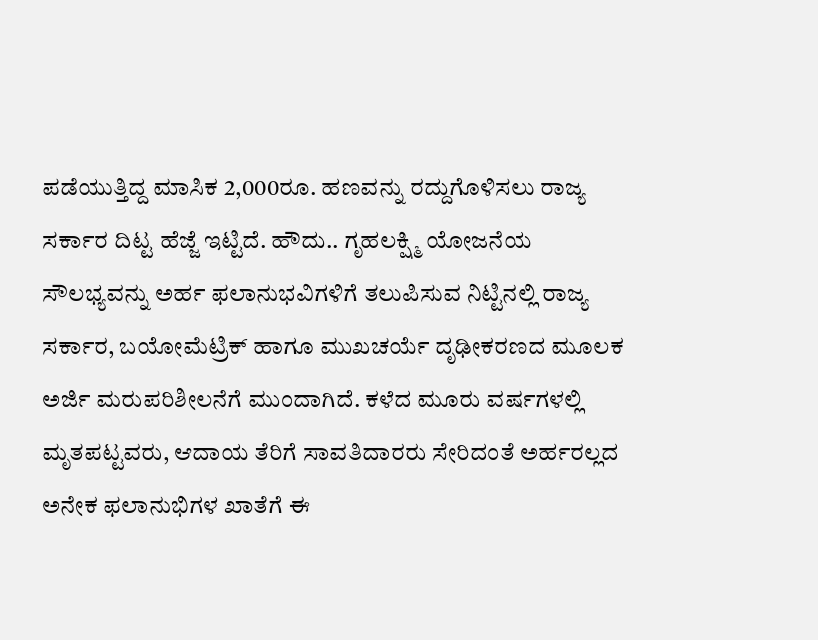ಪಡೆಯುತ್ತಿದ್ದ ಮಾಸಿಕ 2,000ರೂ. ಹಣವನ್ನು ರದ್ದುಗೊಳಿಸಲು ರಾಜ್ಯ ಸರ್ಕಾರ ದಿಟ್ಟ ಹೆಜ್ಜೆ ಇಟ್ಟಿದೆ. ಹೌದು.. ಗೃಹಲಕ್ಷ್ಮಿ ಯೋಜನೆಯ ಸೌಲಭ್ಯವನ್ನು ಅರ್ಹ ಫಲಾನುಭವಿಗಳಿಗೆ ತಲುಪಿಸುವ ನಿಟ್ಟಿನಲ್ಲಿ ರಾಜ್ಯ ಸರ್ಕಾರ, ಬಯೋಮೆಟ್ರಿಕ್ ಹಾಗೂ ಮುಖಚರ್ಯೆ ದೃಢೀಕರಣದ ಮೂಲಕ ಅರ್ಜಿ ಮರುಪರಿಶೀಲನೆಗೆ ಮುಂದಾಗಿದೆ. ಕಳೆದ ಮೂರು ವರ್ಷಗಳಲ್ಲಿ ಮೃತಪಟ್ಟವರು, ಆದಾಯ ತೆರಿಗೆ ಸಾವತಿದಾರರು ಸೇರಿದಂತೆ ಅರ್ಹರಲ್ಲದ ಅನೇಕ ಫಲಾನುಭಿಗಳ ಖಾತೆಗೆ ಈ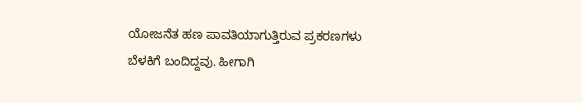ಯೋಜನೆತ ಹಣ ಪಾವತಿಯಾಗುತ್ತಿರುವ ಪ್ರಕರಣಗಳು ಬೆಳಕಿಗೆ ಬಂದಿದ್ದವು. ಹೀಗಾಗಿ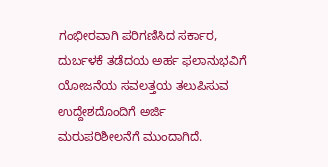ಗಂಭೀರವಾಗಿ ಪರಿಗಣಿಸಿದ ಸರ್ಕಾರ, ದುರ್ಬಳಕೆ ತಡೆದಯ ಅರ್ಹ ಫಲಾನುಭವಿಗೆ ಯೋಜನೆಯ ಸವಲತ್ತಯ ತಲುಪಿಸುವ ಉದ್ದೇಶದೊಂದಿಗೆ ಅರ್ಜಿ ಮರುಪರಿಶೀಲನೆಗೆ ಮುಂದಾಗಿದೆ.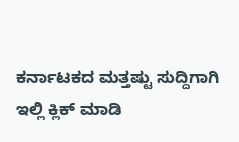ಕರ್ನಾಟಕದ ಮತ್ತಷ್ಟು ಸುದ್ದಿಗಾಗಿ ಇಲ್ಲಿ ಕ್ಲಿಕ್ ಮಾಡಿ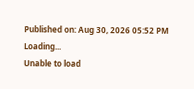Published on: Aug 30, 2026 05:52 PM
Loading...
Unable to load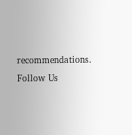recommendations.
Follow Us